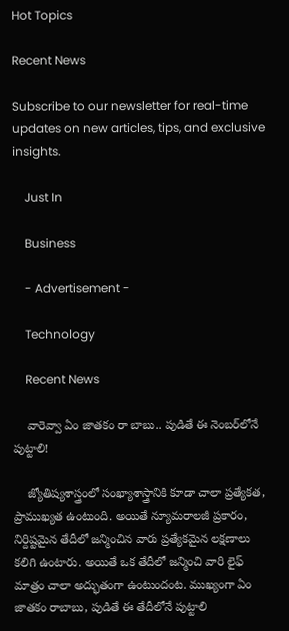Hot Topics

Recent News

Subscribe to our newsletter for real-time updates on new articles, tips, and exclusive insights.

    Just In

    Business

    - Advertisement -

    Technology

    Recent News

    వారెవ్వా ఏం జాతకం రా బాబు.. పుడితే ఈ నెంబర్‌లోనే పుట్టాలి!

    జ్యోతిష్యశాస్త్రంలో సంఖ్యాశాస్త్రానికి కూడా చాలా ప్రత్యేకత, ప్రాముఖ్యత ఉంటుంది. అయితే న్యూమరాలజీ ప్రకారం, నిర్దిష్టమైన తేదీలో జన్మించిన వారు ప్రత్యేకమైన లక్షణాలు కలిగి ఉంటారు. అయితే ఒక తేదీలో జన్మించి వారి లైఫ్ మాత్రం చాలా అద్భుతంగా ఉంటుందంట. ముఖ్యంగా ఏం జాతకం రాబాబు, పుడితే ఈ తేదీలోనే పుట్టాలి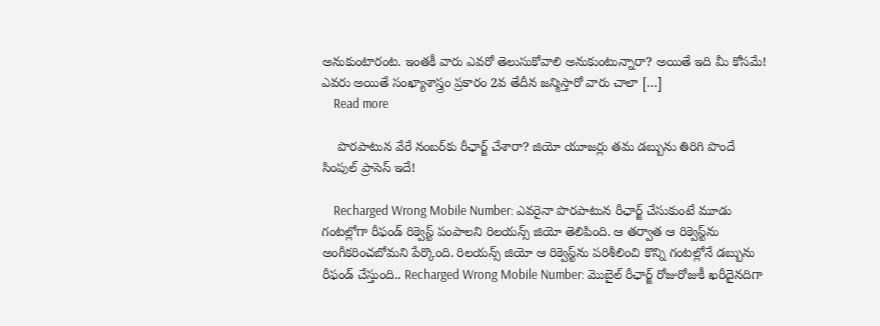అనుకుంటారంట. ఇంతకీ వారు ఎవరో తెలుసుకోవాలి అనుకుంటున్నారా? అయితే ఇది మీ కోసమే! ఎవరు అయితే సంఖ్యాశాస్త్రం ప్రకారం 2వ తేదీన జన్మిస్తారో వారు చాలా […]
    Read more

    పొరపాటున వేరే నంబర్‌కు రీఛార్జ్ చేశారా? జియో యూజర్లు తమ డబ్బును తిరిగి పొందే సింపుల్ ప్రాసెస్ ఇదే!

    Recharged Wrong Mobile Number: ఎవరైనా పొరపాటున రీఛార్జ్ చేసుకుంటే మూడు గంటల్లోగా రీఫండ్ రిక్వెస్ట్ పంపాలని రిలయన్స్ జియో తెలిపింది. ఆ తర్వాత ఆ రిక్వెస్ట్‌ను అంగీకరించబోమని పేర్కొంది. రిలయన్స్ జియో ఆ రిక్వెస్ట్‌ను పరిశీలించి కొన్ని గంటల్లోనే డబ్బును రీఫండ్ చేస్తుంది.. Recharged Wrong Mobile Number: మొబైల్ రీఛార్జ్ రోజురోజుకీ ఖరీదైనదిగా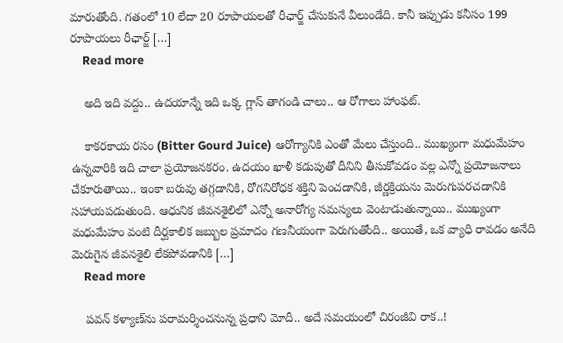మారుతోంది. గతంలో 10 లేదా 20 రూపాయలతో రీఛార్జ్ చేసుకునే వీలుండేది. కానీ ఇప్పుడు కనీసం 199 రూపాయలు రీఛార్జ్ […]
    Read more

    అది ఇది వద్దు.. ఉదయాన్నే ఇది ఒక్క గ్లాస్ తాగండి చాలు.. ఆ రోగాలు హాంఫట్.

    కాకరకాయ రసం (Bitter Gourd Juice) ఆరోగ్యానికి ఎంతో మేలు చేస్తుంది.. ముఖ్యంగా మధుమేహం ఉన్నవారికి ఇది చాలా ప్రయోజనకరం. ఉదయం ఖాళీ కడుపుతో దీనిని తీసుకోవడం వల్ల ఎన్నో ప్రయోజనాలు చేకూరుతాయి.. ఇంకా బరువు తగ్గడానికి, రోగనిరోధక శక్తిని పెంచడానికి, జీర్ణక్రియను మెరుగుపరచడానికి సహాయపడుతుంది. ఆధునిక జీవనశైలిలో ఎన్నో అనారోగ్య సమస్యలు వెంటాడుతున్నాయి.. ముఖ్యంగా మధుమేహం వంటి దీర్ఘకాలిక జబ్బుల ప్రమాదం గణనీయంగా పెరుగుతోంది.. అయితే, ఒక వ్యాధి రావడం అనేది మెరుగైన జీవనశైలి లేకపోవడానికి […]
    Read more

    పవన్ కళ్యాణ్‌ను పరామర్శించనున్న ప్రధాని మోదీ.. అదే సమయంలో చిరంజీవి రాక..!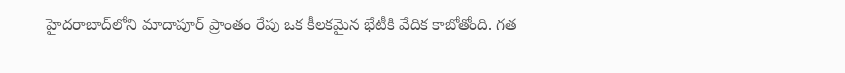హైదరాబాద్‌లోని మాదాపూర్‌ ప్రాంతం రేపు ఒక కీలకమైన భేటీకి వేదిక కాబోతోంది. గత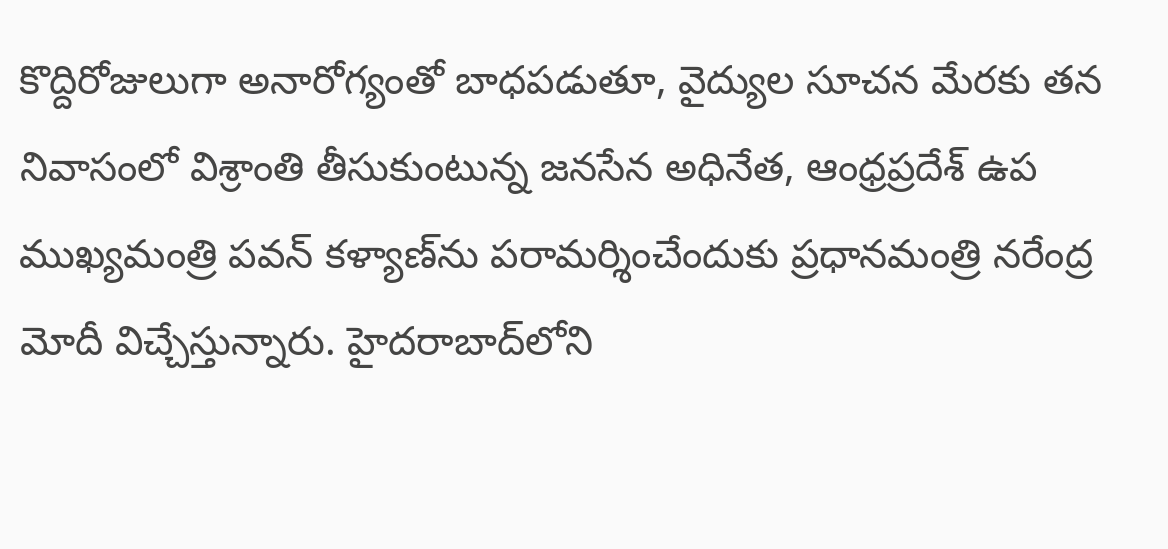కొద్దిరోజులుగా అనారోగ్యంతో బాధపడుతూ, వైద్యుల సూచన మేరకు తన నివాసంలో విశ్రాంతి తీసుకుంటున్న జనసేన అధినేత, ఆంధ్రప్రదేశ్ ఉప ముఖ్యమంత్రి పవన్ కళ్యాణ్‌ను పరామర్శించేందుకు ప్రధానమంత్రి నరేంద్ర మోదీ విచ్చేస్తున్నారు. హైదరాబాద్‌లోని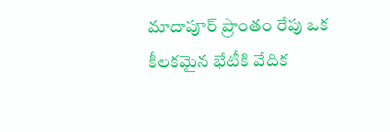మాదాపూర్‌ ప్రాంతం రేపు ఒక కీలకమైన భేటీకి వేదిక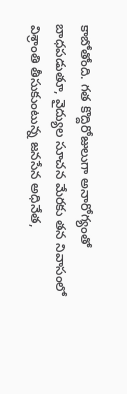కాబోతోంది. గత కొద్దిరోజులుగా అనారోగ్యంతో బాధపడుతూ, వైద్యుల సూచన మేరకు తన నివాసంలో విశ్రాంతి తీసుకుంటున్న జనసేన అధినేత,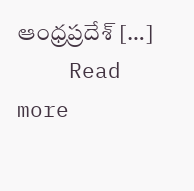ఆంధ్రప్రదేశ్ […]
    Read more